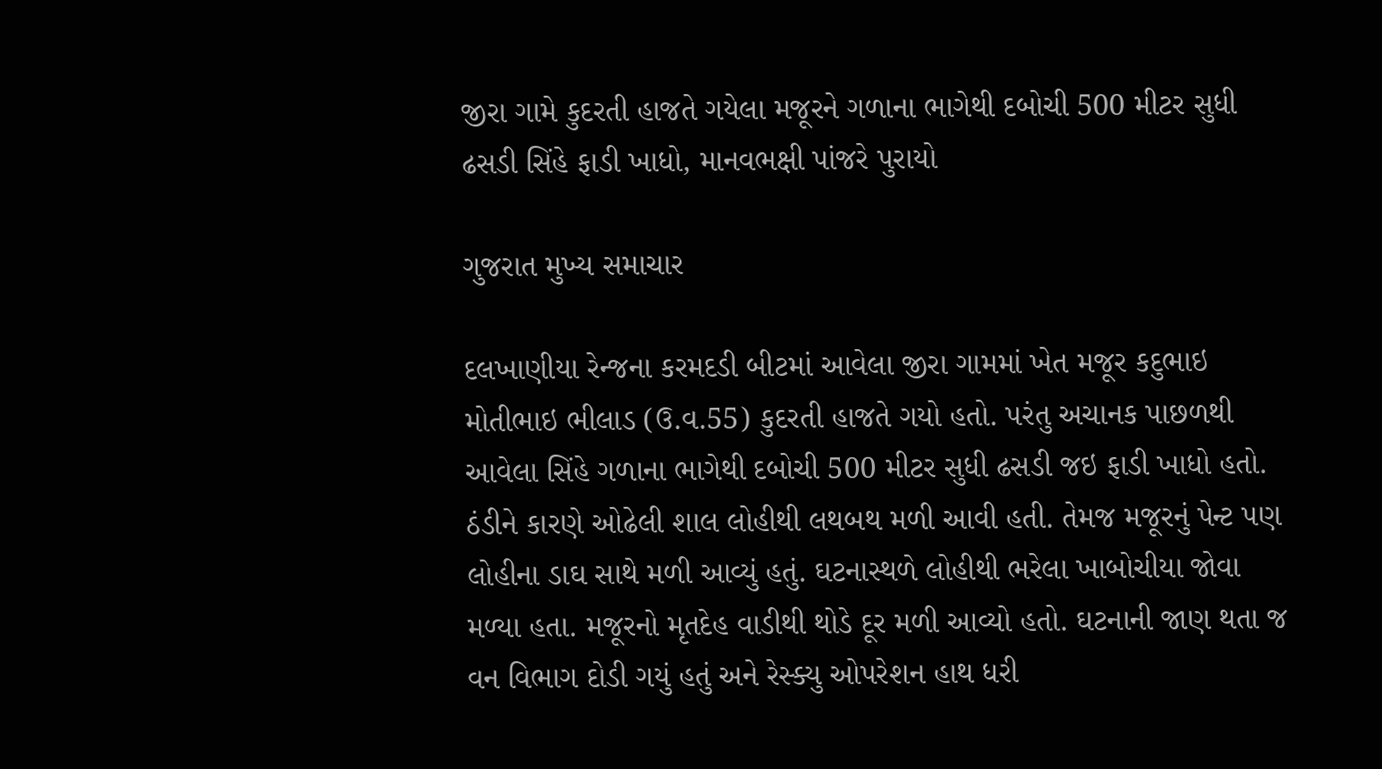જીરા ગામે કુદરતી હાજતે ગયેલા મજૂરને ગળાના ભાગેથી દબોચી 500 મીટર સુધી ઢસડી સિંહે ફાડી ખાધો, માનવભક્ષી પાંજરે પુરાયો

ગુજરાત મુખ્ય સમાચાર

દલખાણીયા રેન્જના કરમદડી બીટમાં આવેલા જીરા ગામમાં ખેત મજૂર કદુભાઇ મોતીભાઇ ભીલાડ (ઉ.વ.55) કુદરતી હાજતે ગયો હતો. પરંતુ અચાનક પાછળથી આવેલા સિંહે ગળાના ભાગેથી દબોચી 500 મીટર સુધી ઢસડી જઇ ફાડી ખાધો હતો. ઠંડીને કારણે ઓઢેલી શાલ લોહીથી લથબથ મળી આવી હતી. તેમજ મજૂરનું પેન્ટ પણ લોહીના ડાઘ સાથે મળી આવ્યું હતું. ઘટનાસ્થળે લોહીથી ભરેલા ખાબોચીયા જોવા મળ્યા હતા. મજૂરનો મૃતદેહ વાડીથી થોડે દૂર મળી આવ્યો હતો. ઘટનાની જાણ થતા જ વન વિભાગ દોડી ગયું હતું અને રેસ્ક્યુ ઓપરેશન હાથ ધરી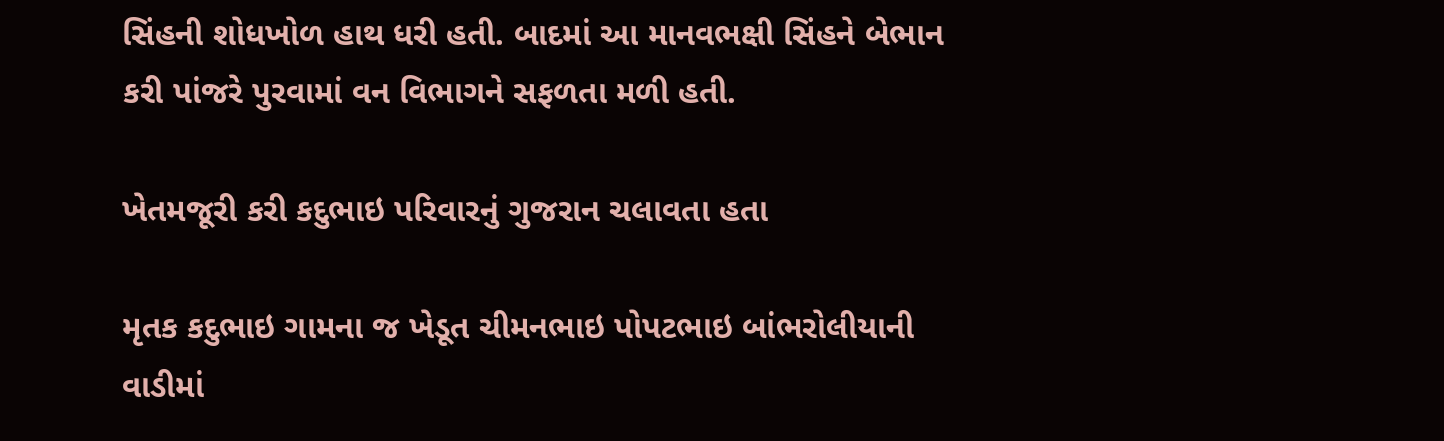સિંહની શોધખોળ હાથ ધરી હતી. બાદમાં આ માનવભક્ષી સિંહને બેભાન કરી પાંજરે પુરવામાં વન વિભાગને સફળતા મળી હતી.

ખેતમજૂરી કરી કદુભાઇ પરિવારનું ગુજરાન ચલાવતા હતા

મૃતક કદુભાઇ ગામના જ ખેડૂત ચીમનભાઇ પોપટભાઇ બાંભરોલીયાની વાડીમાં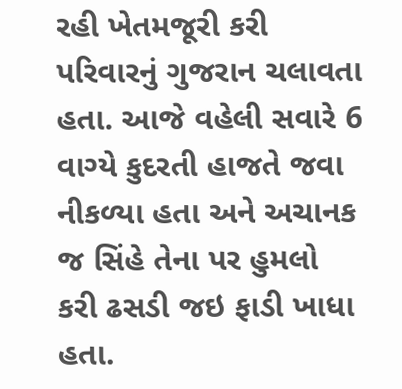રહી ખેતમજૂરી કરી પરિવારનું ગુજરાન ચલાવતા હતા. આજે વહેલી સવારે 6 વાગ્યે કુદરતી હાજતે જવા નીકળ્યા હતા અને અચાનક જ સિંહે તેના પર હુમલો કરી ઢસડી જઇ ફાડી ખાધા હતા.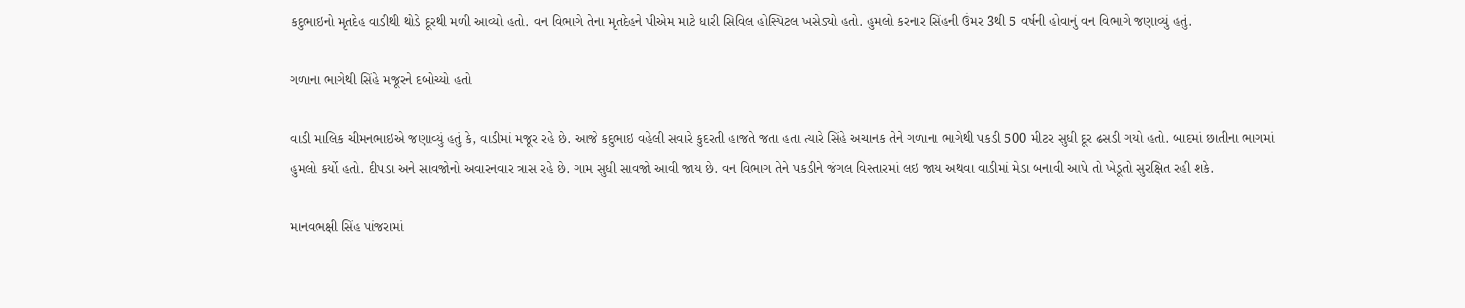કદુભાઇનો મૃતદેહ વાડીથી થોડે દૂરથી મળી આવ્યો હતો. વન વિભાગે તેના મૃતદેહને પીએમ માટે ધારી સિવિલ હોસ્પિટલ ખસેડ્યો હતો. હુમલો કરનાર સિંહની ઉંમર 3થી 5 વર્ષની હોવાનું વન વિભાગે જણાવ્યું હતું.

ગળાના ભાગેથી સિંહે મજૂરને દબોચ્યો હતો

વાડી માલિક ચીમનભાઇએ જણાવ્યું હતું કે, વાડીમાં મજૂર રહે છે. આજે કદુભાઇ વહેલી સવારે કુદરતી હાજતે જતા હતા ત્યારે સિંહે અચાનક તેને ગળાના ભાગેથી પકડી 500 મીટર સુધી દૂર ઢસડી ગયો હતો. બાદમાં છાતીના ભાગમાં હુમલો કર્યો હતો. દીપડા અને સાવજોનો અવારનવાર ત્રાસ રહે છે. ગામ સુધી સાવજો આવી જાય છે. વન વિભાગ તેને પકડીને જંગલ વિસ્તારમાં લઇ જાય અથવા વાડીમાં મેડા બનાવી આપે તો ખેડૂતો સુરક્ષિત રહી શકે.

માનવભક્ષી સિંહ પાંજરામાં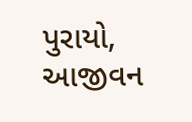પુરાયો, આજીવન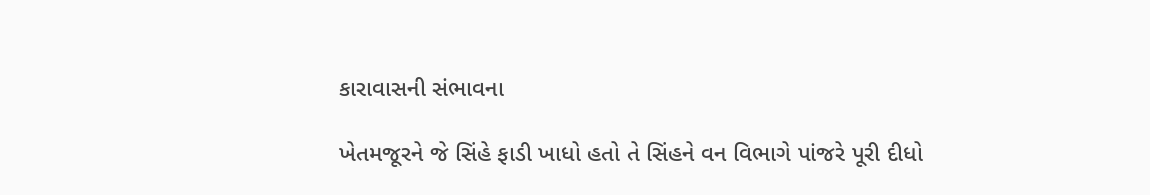કારાવાસની સંભાવના

ખેતમજૂરને જે સિંહે ફાડી ખાધો હતો તે સિંહને વન વિભાગે પાંજરે પૂરી દીધો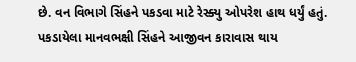છે. વન વિભાગે સિંહને પકડવા માટે રેસ્ક્યુ ઓપરેશ હાથ ધર્યું હતું. પકડાયેલા માનવભક્ષી સિંહને આજીવન કારાવાસ થાય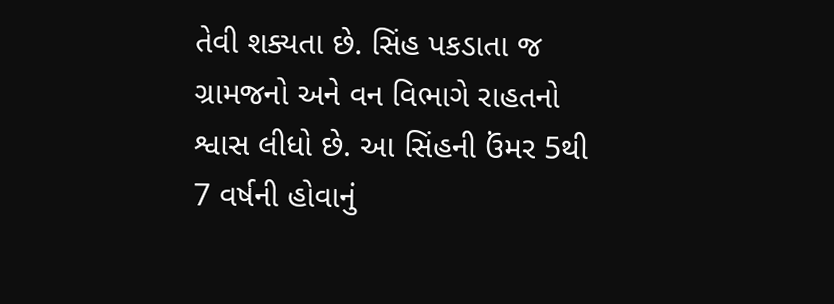તેવી શક્યતા છે. સિંહ પકડાતા જ ગ્રામજનો અને વન વિભાગે રાહતનો શ્વાસ લીધો છે. આ સિંહની ઉંમર 5થી 7 વર્ષની હોવાનું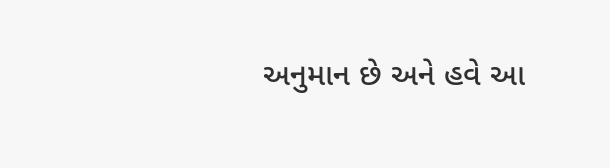અનુમાન છે અને હવે આ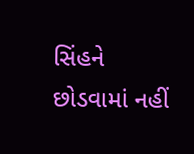સિંહને છોડવામાં નહીં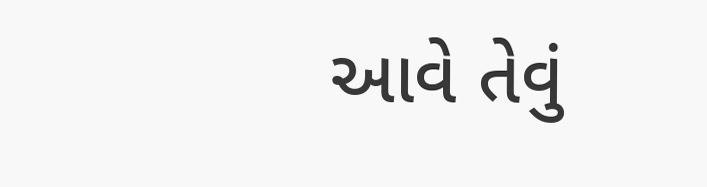આવે તેવું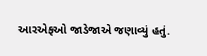આરએફઓ જાડેજાએ જણાવ્યું હતું.